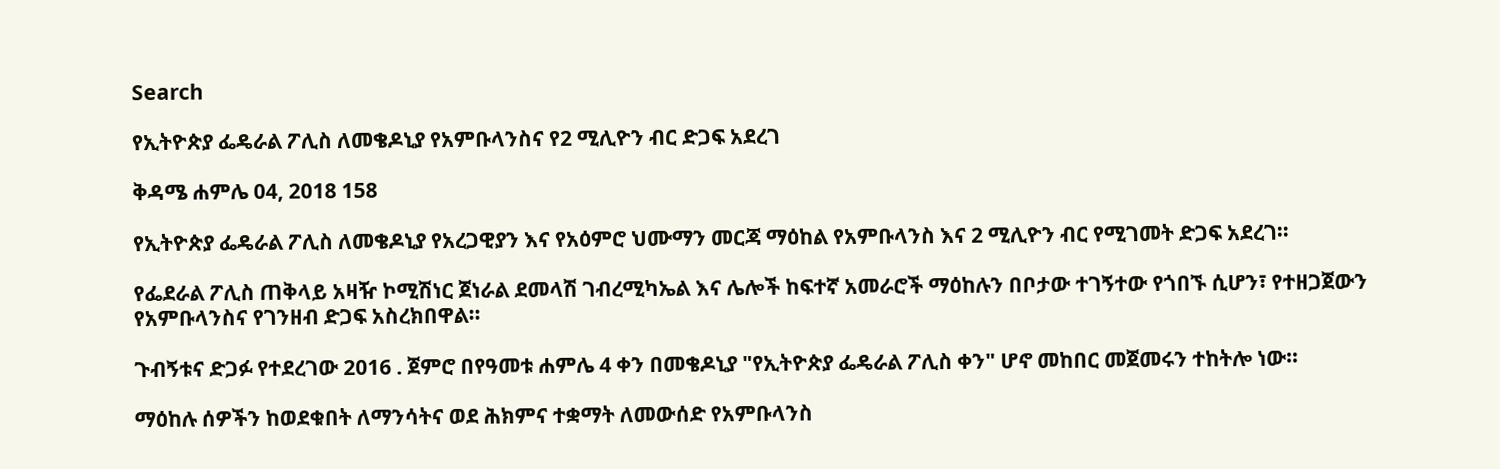Search

የኢትዮጵያ ፌዴራል ፖሊስ ለመቄዶኒያ የአምቡላንስና የ2 ሚሊዮን ብር ድጋፍ አደረገ

ቅዳሜ ሐምሌ 04, 2018 158

የኢትዮጵያ ፌዴራል ፖሊስ ለመቄዶኒያ የአረጋዊያን እና የአዕምሮ ህሙማን መርጃ ማዕከል የአምቡላንስ እና 2 ሚሊዮን ብር የሚገመት ድጋፍ አደረገ።

የፌደራል ፖሊስ ጠቅላይ አዛዥ ኮሚሽነር ጀነራል ደመላሽ ገብረሚካኤል እና ሌሎች ከፍተኛ አመራሮች ማዕከሉን በቦታው ተገኝተው የጎበኙ ሲሆን፣ የተዘጋጀውን የአምቡላንስና የገንዘብ ድጋፍ አስረክበዋል።

ጉብኝቱና ድጋፉ የተደረገው 2016 . ጀምሮ በየዓመቱ ሐምሌ 4 ቀን በመቄዶኒያ "የኢትዮጵያ ፌዴራል ፖሊስ ቀን" ሆኖ መከበር መጀመሩን ተከትሎ ነው።

ማዕከሉ ሰዎችን ከወደቁበት ለማንሳትና ወደ ሕክምና ተቋማት ለመውሰድ የአምቡላንስ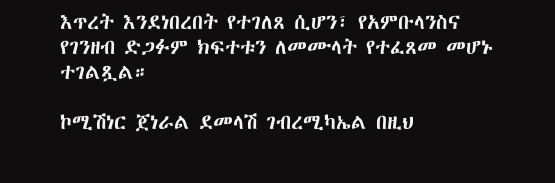እጥረት እንደነበረበት የተገለጸ ሲሆን፣ የአምቡላንስና የገንዘብ ድጋፉም ክፍተቱን ለመሙላት የተፈጸመ መሆኑ ተገልጿል።

ኮሚሽነር ጀነራል ደመላሽ ገብረሚካኤል በዚህ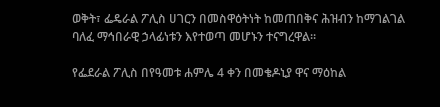ወቅት፣ ፌዴራል ፖሊስ ሀገርን በመስዋዕትነት ከመጠበቅና ሕዝብን ከማገልገል ባለፈ ማኅበራዊ ኃላፊነቱን እየተወጣ መሆኑን ተናግረዋል።

የፌደራል ፖሊስ በየዓመቱ ሐምሌ 4 ቀን በመቄዶኒያ ዋና ማዕከል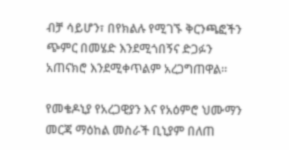ብቻ ሳይሆን፣ በየክልሉ የሚገኙ ቅርንጫፎችን ጭምር በመሄድ እንደሚጎበኝና ድጋፉን አጠናክሮ እንደሚቀጥልም አረጋግጠዋል።

የመቄዶኒያ የአረጋዊያን እና የአዕምሮ ህሙማን መርጃ ማዕከል መስራች ቢኒያም በለጠ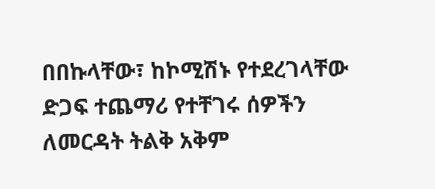በበኩላቸው፣ ከኮሚሽኑ የተደረገላቸው ድጋፍ ተጨማሪ የተቸገሩ ሰዎችን ለመርዳት ትልቅ አቅም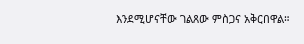እንደሚሆናቸው ገልጸው ምስጋና አቅርበዋል።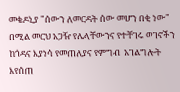መቄዶኒያ "ሰውን ለመርዳት ሰው መሆን በቂ ነው" በሚል መርህ አጋዥ የሌላቸውንና የተቸገሩ ወገኖችን ከጎዳና እያነሳ የመጠለያና የምግብ  አገልግሎት እየሰጠ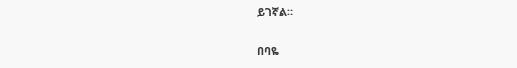ይገኛል።

በባዬ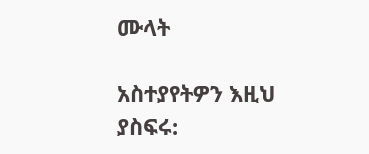ሙላት

አስተያየትዎን እዚህ ያስፍሩ: